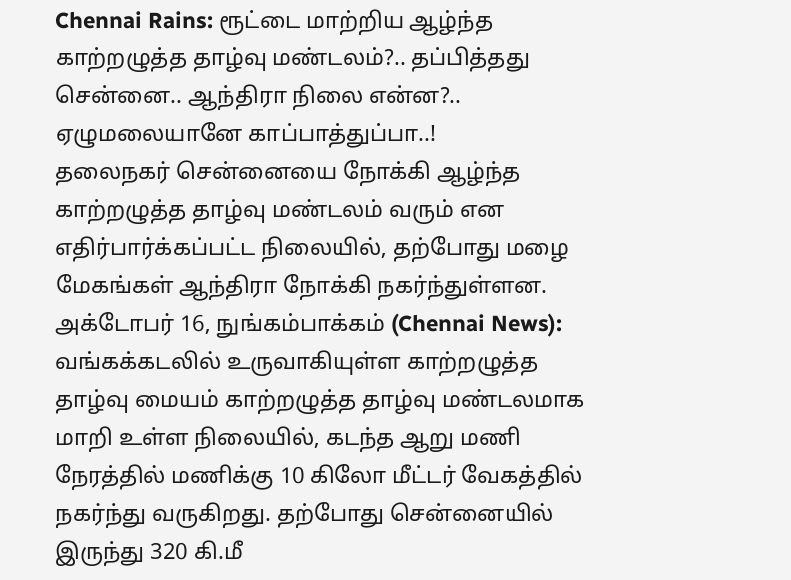Chennai Rains: ரூட்டை மாற்றிய ஆழ்ந்த காற்றழுத்த தாழ்வு மண்டலம்?.. தப்பித்தது சென்னை.. ஆந்திரா நிலை என்ன?.. ஏழுமலையானே காப்பாத்துப்பா..!
தலைநகர் சென்னையை நோக்கி ஆழ்ந்த காற்றழுத்த தாழ்வு மண்டலம் வரும் என எதிர்பார்க்கப்பட்ட நிலையில், தற்போது மழை மேகங்கள் ஆந்திரா நோக்கி நகர்ந்துள்ளன.
அக்டோபர் 16, நுங்கம்பாக்கம் (Chennai News): வங்கக்கடலில் உருவாகியுள்ள காற்றழுத்த தாழ்வு மையம் காற்றழுத்த தாழ்வு மண்டலமாக மாறி உள்ள நிலையில், கடந்த ஆறு மணி நேரத்தில் மணிக்கு 10 கிலோ மீட்டர் வேகத்தில் நகர்ந்து வருகிறது. தற்போது சென்னையில் இருந்து 320 கி.மீ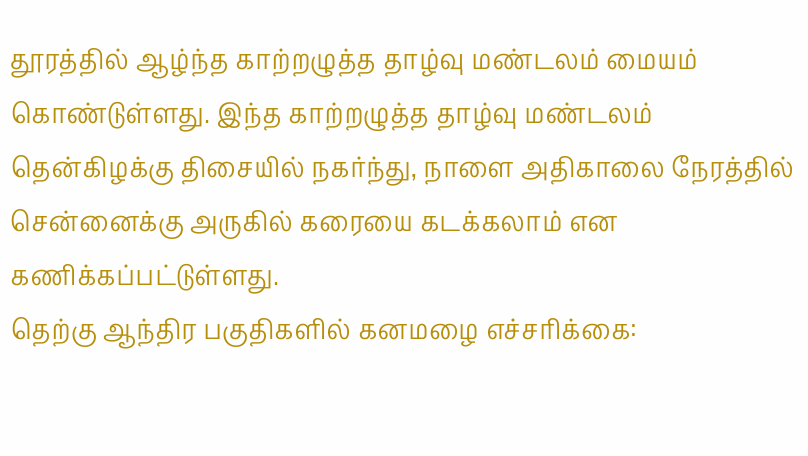தூரத்தில் ஆழ்ந்த காற்றழுத்த தாழ்வு மண்டலம் மையம் கொண்டுள்ளது. இந்த காற்றழுத்த தாழ்வு மண்டலம் தென்கிழக்கு திசையில் நகர்ந்து, நாளை அதிகாலை நேரத்தில் சென்னைக்கு அருகில் கரையை கடக்கலாம் என கணிக்கப்பட்டுள்ளது.
தெற்கு ஆந்திர பகுதிகளில் கனமழை எச்சரிக்கை: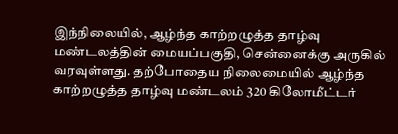இந்நிலையில், ஆழ்ந்த காற்றழுத்த தாழ்வு மண்டலத்தின் மையப்பகுதி, சென்னைக்கு அருகில் வரவுள்ளது. தற்போதைய நிலைமையில் ஆழ்ந்த காற்றழுத்த தாழ்வு மண்டலம் 320 கிலோமீட்டர்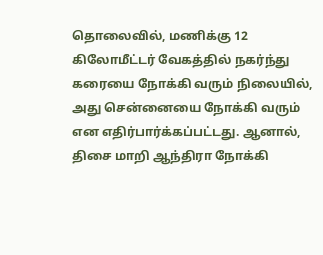தொலைவில், மணிக்கு 12 கிலோமீட்டர் வேகத்தில் நகர்ந்து கரையை நோக்கி வரும் நிலையில், அது சென்னையை நோக்கி வரும் என எதிர்பார்க்கப்பட்டது. ஆனால், திசை மாறி ஆந்திரா நோக்கி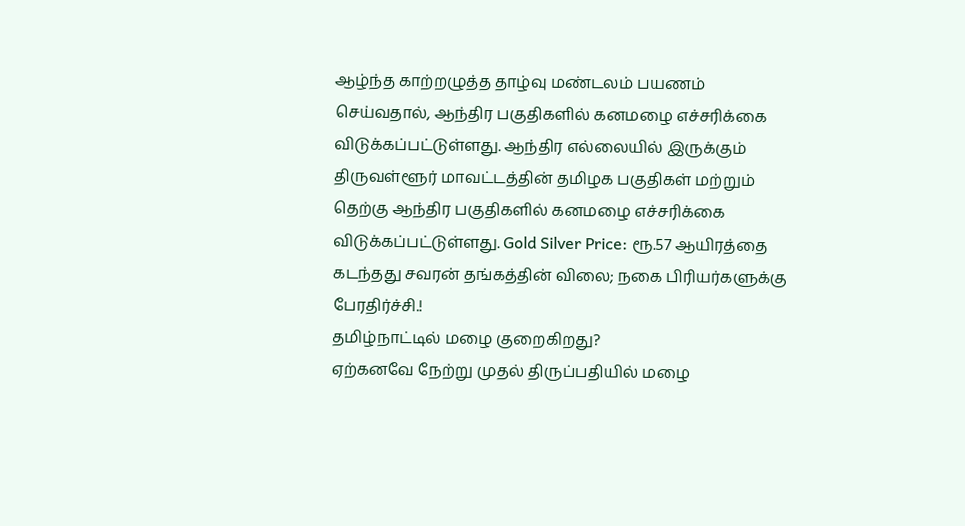ஆழ்ந்த காற்றழுத்த தாழ்வு மண்டலம் பயணம் செய்வதால், ஆந்திர பகுதிகளில் கனமழை எச்சரிக்கை விடுக்கப்பட்டுள்ளது. ஆந்திர எல்லையில் இருக்கும் திருவள்ளூர் மாவட்டத்தின் தமிழக பகுதிகள் மற்றும் தெற்கு ஆந்திர பகுதிகளில் கனமழை எச்சரிக்கை விடுக்கப்பட்டுள்ளது. Gold Silver Price: ரூ.57 ஆயிரத்தை கடந்தது சவரன் தங்கத்தின் விலை; நகை பிரியர்களுக்கு பேரதிர்ச்சி.!
தமிழ்நாட்டில் மழை குறைகிறது?
ஏற்கனவே நேற்று முதல் திருப்பதியில் மழை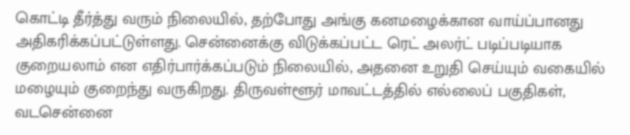கொட்டி தீர்த்து வரும் நிலையில், தற்போது அங்கு கனமழைக்கான வாய்ப்பானது அதிகரிக்கப்பட்டுள்ளது. சென்னைக்கு விடுக்கப்பட்ட ரெட் அலர்ட் படிப்படியாக குறையலாம் என எதிர்பார்க்கப்படும் நிலையில், அதனை உறுதி செய்யும் வகையில் மழையும் குறைந்து வருகிறது. திருவள்ளூர் மாவட்டத்தில் எல்லைப் பகுதிகள், வடசென்னை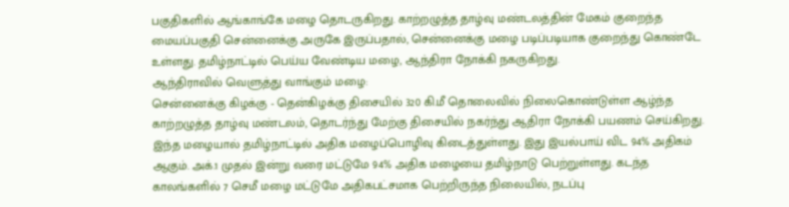பகுதிகளில் ஆங்காங்கே மழை தொடருகிறது. காற்றழுத்த தாழ்வு மண்டலத்தின் மேகம் குறைந்த மையப்பகுதி சென்னைக்கு அருகே இருப்பதால், சென்னைக்கு மழை படிப்படியாக குறைந்து கொண்டே உள்ளது. தமிழ்நாட்டில் பெய்ய வேண்டிய மழை, ஆந்திரா நோக்கி நகருகிறது.
ஆந்திராவில் வெளுத்து வாங்கும் மழை:
சென்னைக்கு கிழக்கு - தென்கிழக்கு திசையில் 320 கி.மீ தொலைவில் நிலைகொண்டுள்ள ஆழ்ந்த காற்றழுத்த தாழ்வு மண்டலம், தொடர்ந்து மேற்கு திசையில் நகர்ந்து ஆதிரா நோக்கி பயணம் செய்கிறது. இந்த மழையால் தமிழ்நாட்டில் அதிக மழைப்பொழிவு கிடைத்துள்ளது. இது இயல்பாய் விட 94% அதிகம் ஆகும். அக்.1 முதல் இன்று வரை மட்டுமே 94% அதிக மழையை தமிழ்நாடு பெற்றுள்ளது. கடந்த காலங்களில் 7 செமீ மழை மட்டுமே அதிகபட்சமாக பெற்றிருந்த நிலையில், நடப்பு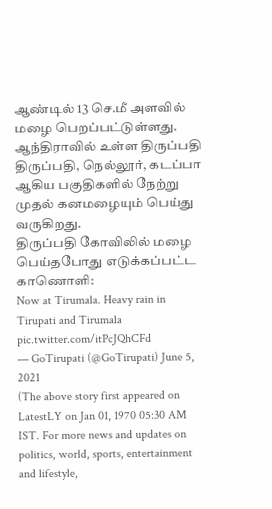ஆண்டில் 13 செ.மீ அளவில் மழை பெறப்பட்டுள்ளது. ஆந்திராவில் உள்ள திருப்பதி திருப்பதி, நெல்லூர், கடப்பா ஆகிய பகுதிகளில் நேற்று முதல் கனமழையும் பெய்து வருகிறது.
திருப்பதி கோவிலில் மழை பெய்தபோது எடுக்கப்பட்ட காணொளி:
Now at Tirumala. Heavy rain in Tirupati and Tirumala pic.twitter.com/itPcJQhCFd
— GoTirupati (@GoTirupati) June 5, 2021
(The above story first appeared on LatestLY on Jan 01, 1970 05:30 AM IST. For more news and updates on politics, world, sports, entertainment and lifestyle,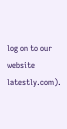log on to our website latestly.com).